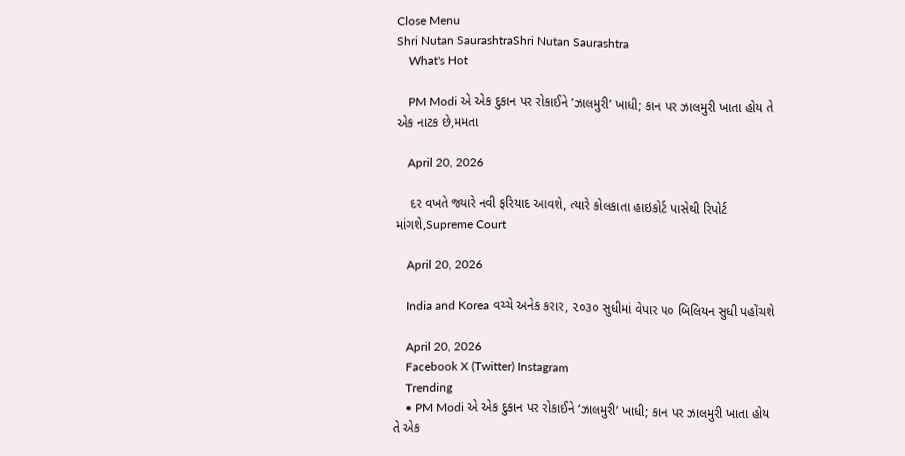Close Menu
Shri Nutan SaurashtraShri Nutan Saurashtra
    What's Hot

    PM Modi એ એક દુકાન પર રોકાઈને ’ઝાલમુરી’ ખાધી; કાન પર ઝાલમુરી ખાતા હોય તે એક નાટક છે,મમતા

    April 20, 2026

    દર વખતે જ્યારે નવી ફરિયાદ આવશે, ત્યારે કોલકાતા હાઇકોર્ટ પાસેથી રિપોર્ટ માંગશે,Supreme Court

    April 20, 2026

    India and Korea વચ્ચે અનેક કરાર, ૨૦૩૦ સુધીમાં વેપાર ૫૦ બિલિયન સુધી પહોંચશે

    April 20, 2026
    Facebook X (Twitter) Instagram
    Trending
    • PM Modi એ એક દુકાન પર રોકાઈને ’ઝાલમુરી’ ખાધી; કાન પર ઝાલમુરી ખાતા હોય તે એક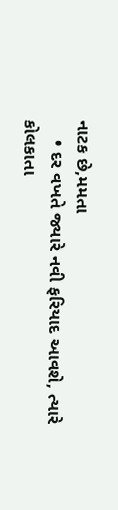નાટક છે,મમતા
    • દર વખતે જ્યારે નવી ફરિયાદ આવશે, ત્યારે કોલકાતા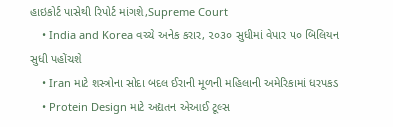હાઇકોર્ટ પાસેથી રિપોર્ટ માંગશે,Supreme Court
    • India and Korea વચ્ચે અનેક કરાર, ૨૦૩૦ સુધીમાં વેપાર ૫૦ બિલિયન સુધી પહોંચશે
    • Iran માટે શસ્ત્રોના સોદા બદલ ઈરાની મૂળની મહિલાની અમેરિકામાં ધરપકડ
    • Protein Design માટે અદ્યતન એઆઈ ટૂલ્સ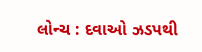લોન્ચ : દવાઓ ઝડપથી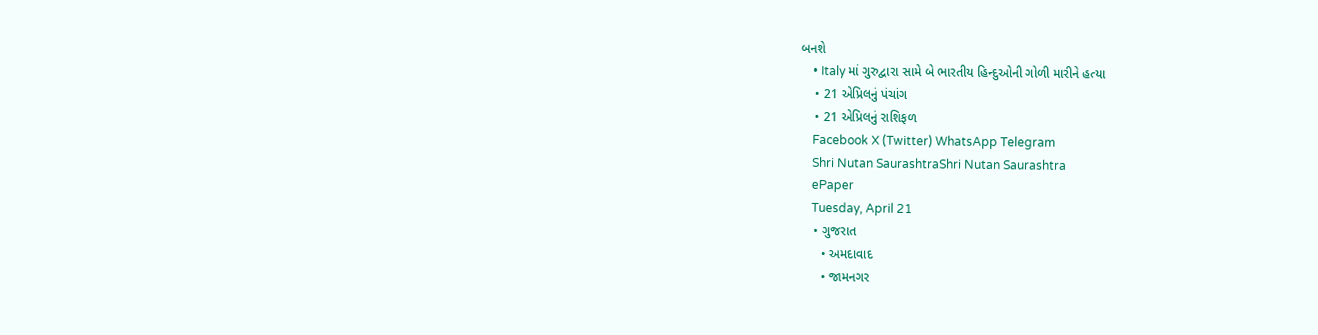બનશે
    • Italy માં ગુરુદ્વારા સામે બે ભારતીય હિન્દુઓની ગોળી મારીને હત્યા
    • 21 એપ્રિલનું પંચાંગ
    • 21 એપ્રિલનું રાશિફળ
    Facebook X (Twitter) WhatsApp Telegram
    Shri Nutan SaurashtraShri Nutan Saurashtra
    ePaper
    Tuesday, April 21
    • ગુજરાત
      • અમદાવાદ
      • જામનગર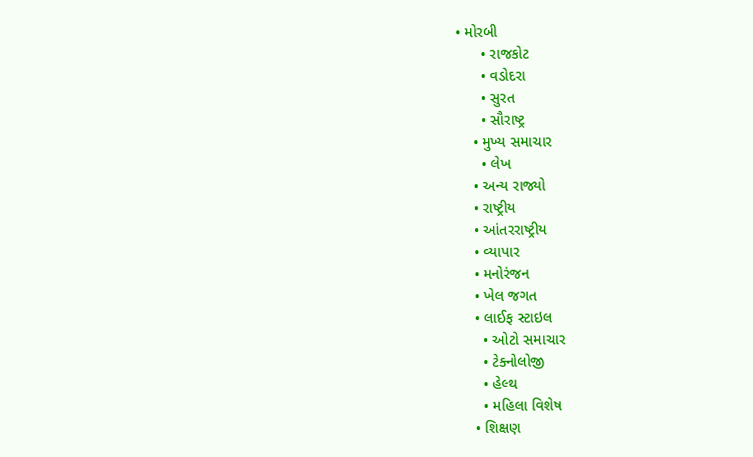• મોરબી
      • રાજકોટ
      • વડોદરા
      • સુરત
      • સૌરાષ્ટ્ર
    • મુખ્ય સમાચાર
      • લેખ
    • અન્ય રાજ્યો
    • રાષ્ટ્રીય
    • આંતરરાષ્ટ્રીય
    • વ્યાપાર
    • મનોરંજન
    • ખેલ જગત
    • લાઈફ સ્ટાઇલ
      • ઓટો સમાચાર
      • ટેક્નોલોજી
      • હેલ્થ
      • મહિલા વિશેષ
    • શિક્ષણ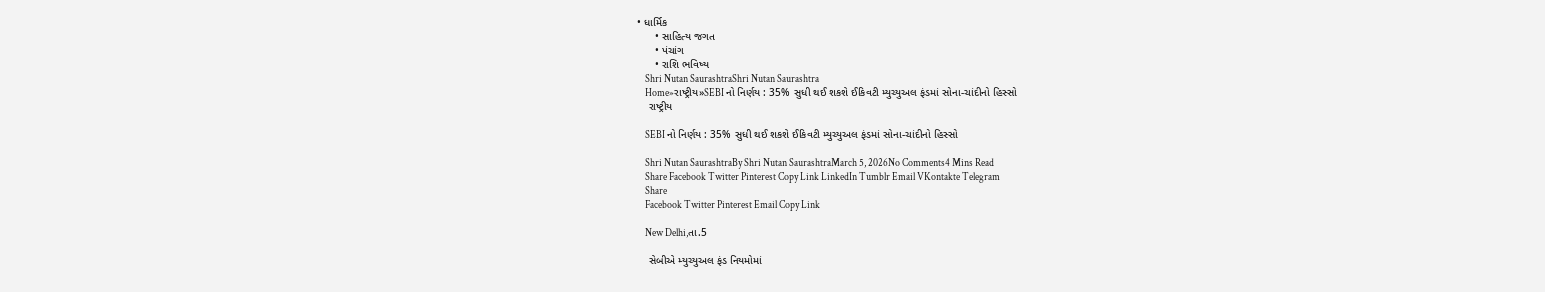• ધાર્મિક
      • સાહિત્ય જગત
      • પંચાંગ
      • રાશિ ભવિષ્ય
    Shri Nutan SaurashtraShri Nutan Saurashtra
    Home»રાષ્ટ્રીય»SEBI નો નિર્ણય : 35% સુધી થઈ શકશે ઈકિવટી મ્યુચ્યુઅલ ફંડમાં સોના-ચાંદીનો હિસ્સો
    રાષ્ટ્રીય

    SEBI નો નિર્ણય : 35% સુધી થઈ શકશે ઈકિવટી મ્યુચ્યુઅલ ફંડમાં સોના-ચાંદીનો હિસ્સો

    Shri Nutan SaurashtraBy Shri Nutan SaurashtraMarch 5, 2026No Comments4 Mins Read
    Share Facebook Twitter Pinterest Copy Link LinkedIn Tumblr Email VKontakte Telegram
    Share
    Facebook Twitter Pinterest Email Copy Link

    New Delhi,તા.5

    સેબીએ મ્યુચ્યુઅલ ફંડ નિયમોમાં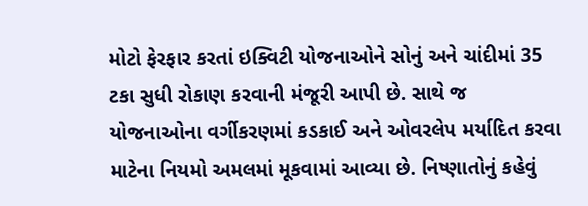મોટો ફેરફાર કરતાં ઇક્વિટી યોજનાઓને સોનું અને ચાંદીમાં 35 ટકા સુધી રોકાણ કરવાની મંજૂરી આપી છે. સાથે જ યોજનાઓના વર્ગીકરણમાં કડકાઈ અને ઓવરલેપ મર્યાદિત કરવા માટેના નિયમો અમલમાં મૂકવામાં આવ્યા છે. નિષ્ણાતોનું કહેવું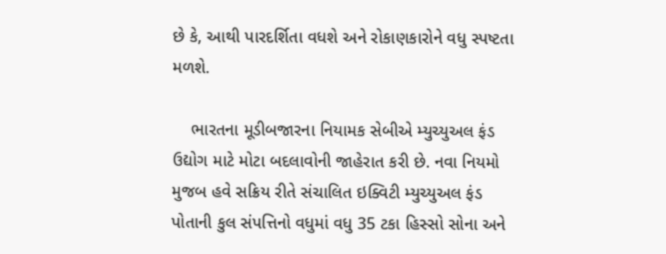છે કે, આથી પારદર્શિતા વધશે અને રોકાણકારોને વધુ સ્પષ્ટતા મળશે.

    ભારતના મૂડીબજારના નિયામક સેબીએ મ્યુચ્યુઅલ ફંડ ઉદ્યોગ માટે મોટા બદલાવોની જાહેરાત કરી છે. નવા નિયમો મુજબ હવે સક્રિય રીતે સંચાલિત ઇક્વિટી મ્યુચ્યુઅલ ફંડ પોતાની કુલ સંપત્તિનો વધુમાં વધુ 35 ટકા હિસ્સો સોના અને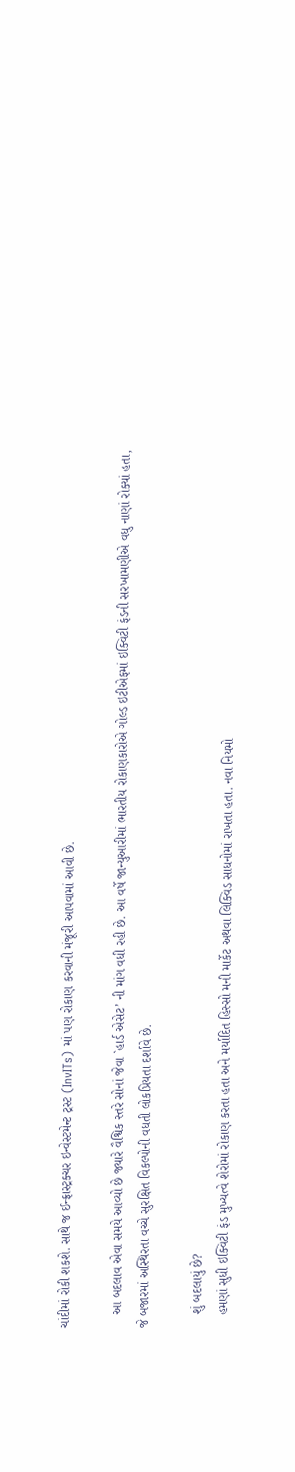ચાંદીમાં રોકી શકશે. સાથે જ ઈન્ફ્રાસ્ટ્રક્ચર ઇન્વેસ્ટમેન્ટ ટ્રસ્ટ (InvITs) માં પણ રોકાણ કરવાની મંજૂરી આપવામાં આવી છે.

    આ બદલાવ એવા સમયે આવ્યો છે જ્યારે વૈશ્વિક સ્તરે સોનાં જેવા `હાર્ડ એસેટ’ ની માંગ વધી રહી છે. આ વર્ષે જાન્યુઆરીમાં ભારતીય રોકાણકારોએ ગોલ્ડ ઇટીએફમાં ઇક્વિટી ફંડની સરખામણીએ વધુ નાણાં રોક્યાં હતા, જે બજારમાં અસ્થિરતા વચ્ચે સુરક્ષિત વિકલ્પોની વધતી લોકપ્રિયતા દર્શાવે છે.

    શું બદલાયું છે?
    હમણાં સુધી ઇક્વિટી ફંડ મુખ્યત્વે શેરોમાં રોકાણ કરતા હતા અને મર્યાદિત હિસ્સો મની માર્કેટ અથવા લિક્વિડ સાધનોમાં રાખતા હતા. નવા નિયમો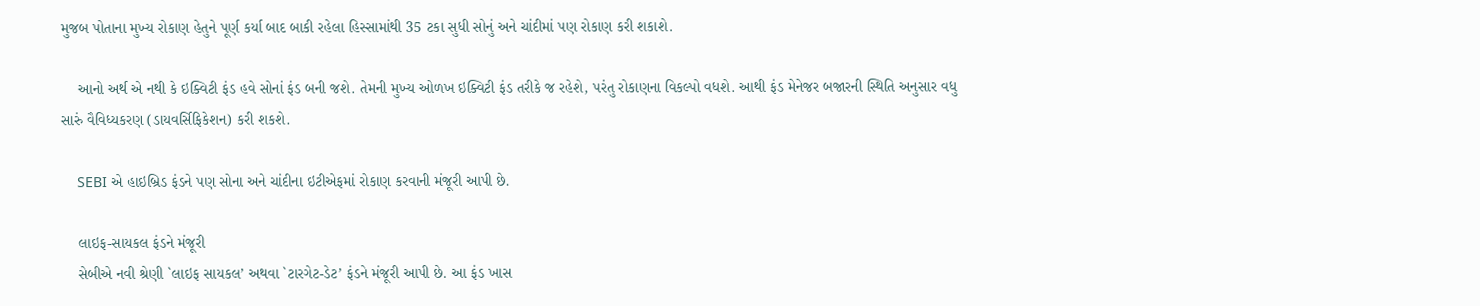મુજબ પોતાના મુખ્ય રોકાણ હેતુને પૂર્ણ કર્યા બાદ બાકી રહેલા હિસ્સામાંથી 35 ટકા સુધી સોનું અને ચાંદીમાં પણ રોકાણ કરી શકાશે.

    આનો અર્થ એ નથી કે ઇક્વિટી ફંડ હવે સોનાં ફંડ બની જશે. તેમની મુખ્ય ઓળખ ઇક્વિટી ફંડ તરીકે જ રહેશે, પરંતુ રોકાણના વિકલ્પો વધશે. આથી ફંડ મેનેજર બજારની સ્થિતિ અનુસાર વધુ સારું વૈવિધ્યકરણ (ડાયવર્સિફિકેશન) કરી શકશે.

    SEBI એ હાઇબ્રિડ ફંડને પણ સોના અને ચાંદીના ઇટીએફમાં રોકાણ કરવાની મંજૂરી આપી છે.

    લાઇફ-સાયકલ ફંડને મંજૂરી
    સેબીએ નવી શ્રેણી `લાઇફ સાયકલ’ અથવા `ટારગેટ-ડેટ’ ફંડને મંજૂરી આપી છે. આ ફંડ ખાસ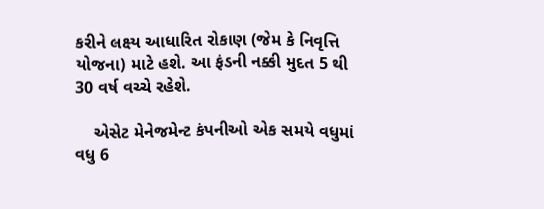કરીને લક્ષ્ય આધારિત રોકાણ (જેમ કે નિવૃત્તિ યોજના) માટે હશે. આ ફંડની નક્કી મુદત 5 થી 30 વર્ષ વચ્ચે રહેશે.

    એસેટ મેનેજમેન્ટ કંપનીઓ એક સમયે વધુમાં વધુ 6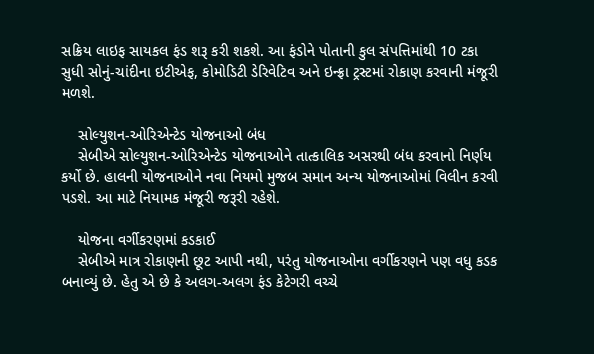સક્રિય લાઇફ સાયકલ ફંડ શરૂ કરી શકશે. આ ફંડોને પોતાની કુલ સંપત્તિમાંથી 10 ટકા સુધી સોનું-ચાંદીના ઇટીએફ, કોમોડિટી ડેરિવેટિવ અને ઇન્ફ્રા ટ્રસ્ટમાં રોકાણ કરવાની મંજૂરી મળશે.

    સોલ્યુશન-ઓરિએન્ટેડ યોજનાઓ બંધ
    સેબીએ સોલ્યુશન-ઓરિએન્ટેડ યોજનાઓને તાત્કાલિક અસરથી બંધ કરવાનો નિર્ણય કર્યો છે. હાલની યોજનાઓને નવા નિયમો મુજબ સમાન અન્ય યોજનાઓમાં વિલીન કરવી પડશે. આ માટે નિયામક મંજૂરી જરૂરી રહેશે.

    યોજના વર્ગીકરણમાં કડકાઈ
    સેબીએ માત્ર રોકાણની છૂટ આપી નથી, પરંતુ યોજનાઓના વર્ગીકરણને પણ વધુ કડક બનાવ્યું છે. હેતુ એ છે કે અલગ-અલગ ફંડ કેટેગરી વચ્ચે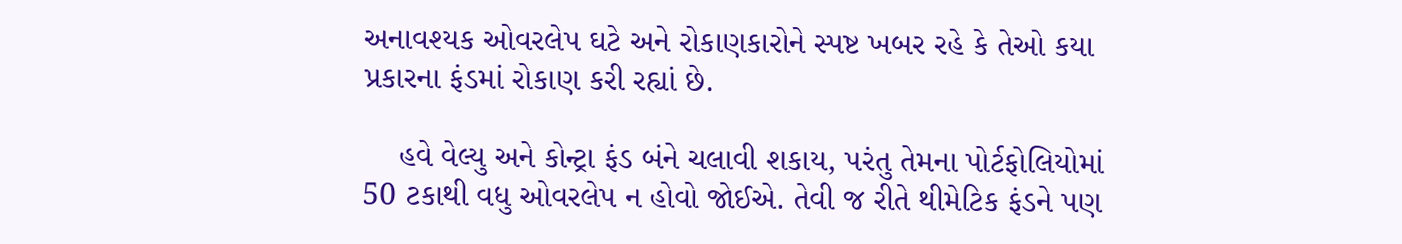અનાવશ્યક ઓવરલેપ ઘટે અને રોકાણકારોને સ્પષ્ટ ખબર રહે કે તેઓ કયા પ્રકારના ફંડમાં રોકાણ કરી રહ્યાં છે.

    હવે વેલ્યુ અને કોન્ટ્રા ફંડ બંને ચલાવી શકાય, પરંતુ તેમના પોર્ટફોલિયોમાં 50 ટકાથી વધુ ઓવરલેપ ન હોવો જોઈએ. તેવી જ રીતે થીમેટિક ફંડને પણ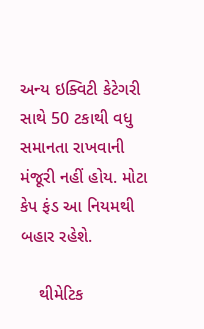અન્ય ઇક્વિટી કેટેગરી સાથે 50 ટકાથી વધુ સમાનતા રાખવાની મંજૂરી નહીં હોય. મોટા કેપ ફંડ આ નિયમથી બહાર રહેશે.

    થીમેટિક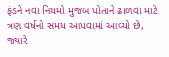ફંડને નવા નિયમો મુજબ પોતાને ઢાળવા માટે ત્રણ વર્ષનો સમય આપવામાં આવ્યો છે, જ્યારે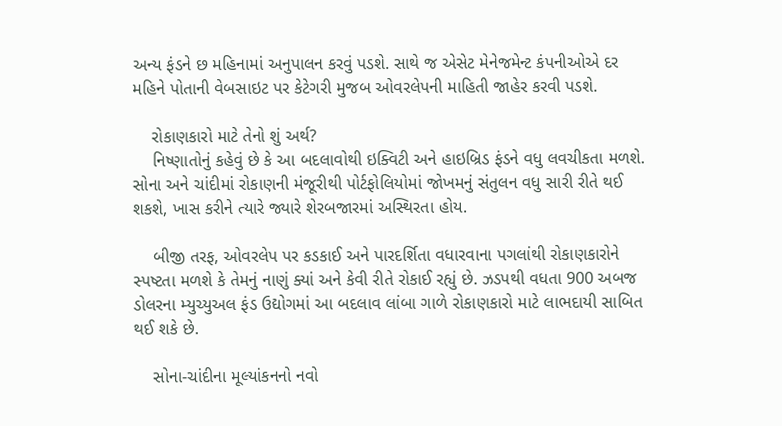અન્ય ફંડને છ મહિનામાં અનુપાલન કરવું પડશે. સાથે જ એસેટ મેનેજમેન્ટ કંપનીઓએ દર મહિને પોતાની વેબસાઇટ પર કેટેગરી મુજબ ઓવરલેપની માહિતી જાહેર કરવી પડશે.

    રોકાણકારો માટે તેનો શું અર્થ?
    નિષ્ણાતોનું કહેવું છે કે આ બદલાવોથી ઇક્વિટી અને હાઇબ્રિડ ફંડને વધુ લવચીકતા મળશે. સોના અને ચાંદીમાં રોકાણની મંજૂરીથી પોર્ટફોલિયોમાં જોખમનું સંતુલન વધુ સારી રીતે થઈ શકશે, ખાસ કરીને ત્યારે જ્યારે શેરબજારમાં અસ્થિરતા હોય.

    બીજી તરફ, ઓવરલેપ પર કડકાઈ અને પારદર્શિતા વધારવાના પગલાંથી રોકાણકારોને સ્પષ્ટતા મળશે કે તેમનું નાણું ક્યાં અને કેવી રીતે રોકાઈ રહ્યું છે. ઝડપથી વધતા 900 અબજ ડોલરના મ્યુચ્યુઅલ ફંડ ઉદ્યોગમાં આ બદલાવ લાંબા ગાળે રોકાણકારો માટે લાભદાયી સાબિત થઈ શકે છે.

    સોના-ચાંદીના મૂલ્યાંકનનો નવો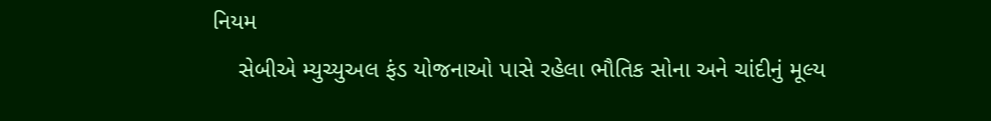નિયમ
    સેબીએ મ્યુચ્યુઅલ ફંડ યોજનાઓ પાસે રહેલા ભૌતિક સોના અને ચાંદીનું મૂલ્ય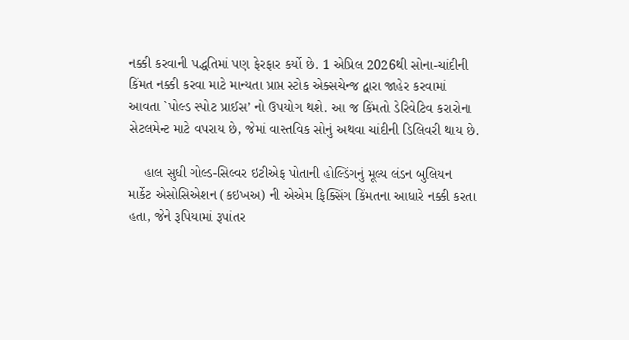નક્કી કરવાની પદ્ધતિમાં પણ ફેરફાર કર્યો છે. 1 એપ્રિલ 2026થી સોના-ચાંદીની કિંમત નક્કી કરવા માટે માન્યતા પ્રાપ્ત સ્ટોક એક્સચેન્જ દ્વારા જાહેર કરવામાં આવતા `પોલ્ડ સ્પોટ પ્રાઈસ’ નો ઉપયોગ થશે. આ જ કિંમતો ડેરિવેટિવ કરારોના સેટલમેન્ટ માટે વપરાય છે, જેમાં વાસ્તવિક સોનું અથવા ચાંદીની ડિલિવરી થાય છે.

    હાલ સુધી ગોલ્ડ-સિલ્વર ઇટીએફ પોતાની હોલ્ડિંગનું મૂલ્ય લંડન બુલિયન માર્કેટ એસોસિએશન (કઇખઅ) ની એએમ ફિક્સિંગ કિંમતના આધારે નક્કી કરતા હતા, જેને રૂપિયામાં રૂપાંતર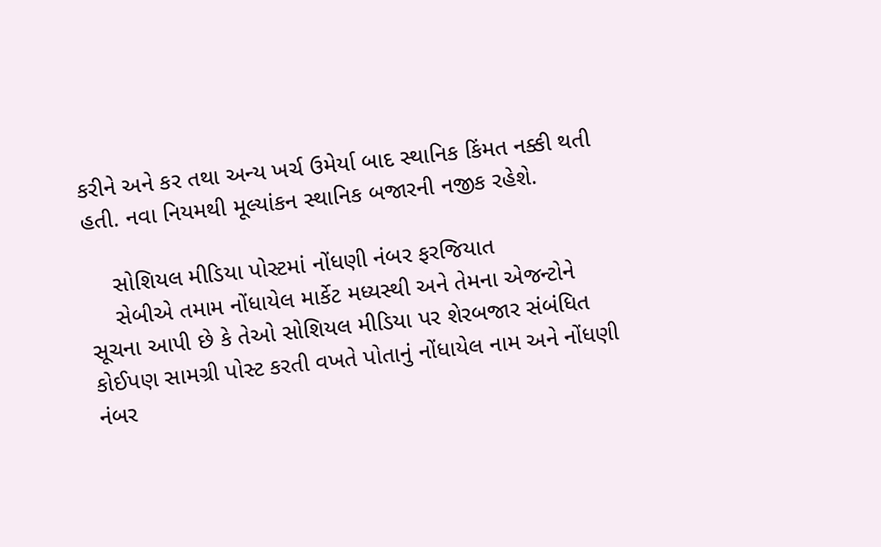કરીને અને કર તથા અન્ય ખર્ચ ઉમેર્યા બાદ સ્થાનિક કિંમત નક્કી થતી હતી. નવા નિયમથી મૂલ્યાંકન સ્થાનિક બજારની નજીક રહેશે.

    સોશિયલ મીડિયા પોસ્ટમાં નોંધણી નંબર ફરજિયાત
    સેબીએ તમામ નોંધાયેલ માર્કેટ મધ્યસ્થી અને તેમના એજન્ટોને સૂચના આપી છે કે તેઓ સોશિયલ મીડિયા પર શેરબજાર સંબંધિત કોઈપણ સામગ્રી પોસ્ટ કરતી વખતે પોતાનું નોંધાયેલ નામ અને નોંધણી નંબર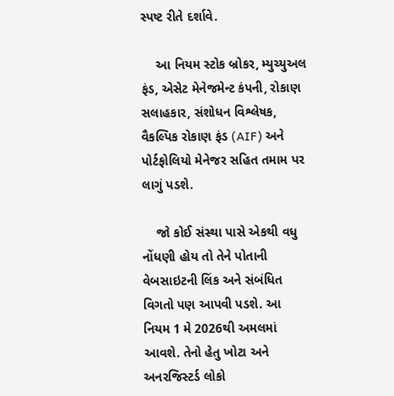સ્પષ્ટ રીતે દર્શાવે.

    આ નિયમ સ્ટોક બ્રોકર, મ્યુચ્યુઅલ ફંડ, એસેટ મેનેજમેન્ટ કંપની, રોકાણ સલાહકાર, સંશોધન વિશ્લેષક, વૈકલ્પિક રોકાણ ફંડ (AIF) અને પોર્ટફોલિયો મેનેજર સહિત તમામ પર લાગું પડશે.

    જો કોઈ સંસ્થા પાસે એકથી વધુ નોંધણી હોય તો તેને પોતાની વેબસાઇટની લિંક અને સંબંધિત વિગતો પણ આપવી પડશે. આ નિયમ 1 મે 2026થી અમલમાં આવશે. તેનો હેતુ ખોટા અને અનરજિસ્ટર્ડ લોકો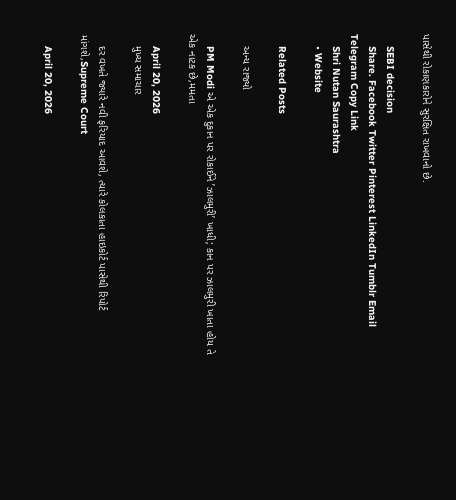પાસેથી રોકાણકારોને સુરક્ષિત રાખવાનો છે.

    SEBI decision
    Share. Facebook Twitter Pinterest LinkedIn Tumblr Email Telegram Copy Link
    Shri Nutan Saurashtra
    • Website

    Related Posts

    અન્ય રાજ્યો

    PM Modi એ એક દુકાન પર રોકાઈને ’ઝાલમુરી’ ખાધી; કાન પર ઝાલમુરી ખાતા હોય તે એક નાટક છે,મમતા

    April 20, 2026
    મુખ્ય સમાચાર

    દર વખતે જ્યારે નવી ફરિયાદ આવશે, ત્યારે કોલકાતા હાઇકોર્ટ પાસેથી રિપોર્ટ માંગશે,Supreme Court

    April 20, 2026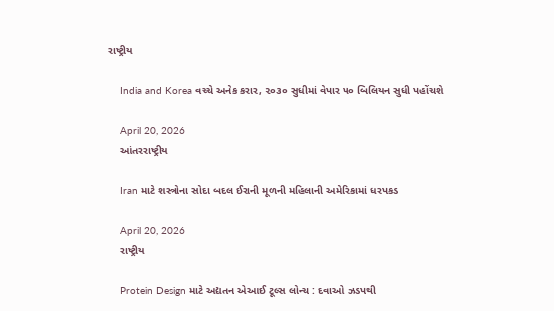રાષ્ટ્રીય

    India and Korea વચ્ચે અનેક કરાર, ૨૦૩૦ સુધીમાં વેપાર ૫૦ બિલિયન સુધી પહોંચશે

    April 20, 2026
    આંતરરાષ્ટ્રીય

    Iran માટે શસ્ત્રોના સોદા બદલ ઈરાની મૂળની મહિલાની અમેરિકામાં ધરપકડ

    April 20, 2026
    રાષ્ટ્રીય

    Protein Design માટે અદ્યતન એઆઈ ટૂલ્સ લોન્ચ : દવાઓ ઝડપથી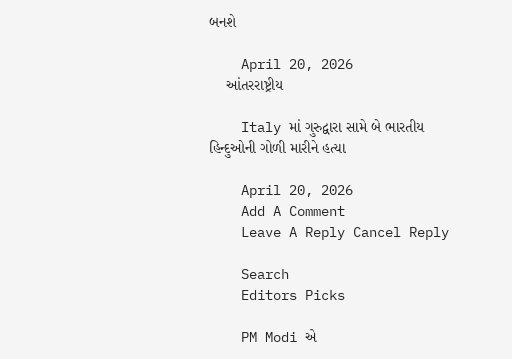બનશે

    April 20, 2026
    આંતરરાષ્ટ્રીય

    Italy માં ગુરુદ્વારા સામે બે ભારતીય હિન્દુઓની ગોળી મારીને હત્યા

    April 20, 2026
    Add A Comment
    Leave A Reply Cancel Reply

    Search
    Editors Picks

    PM Modi એ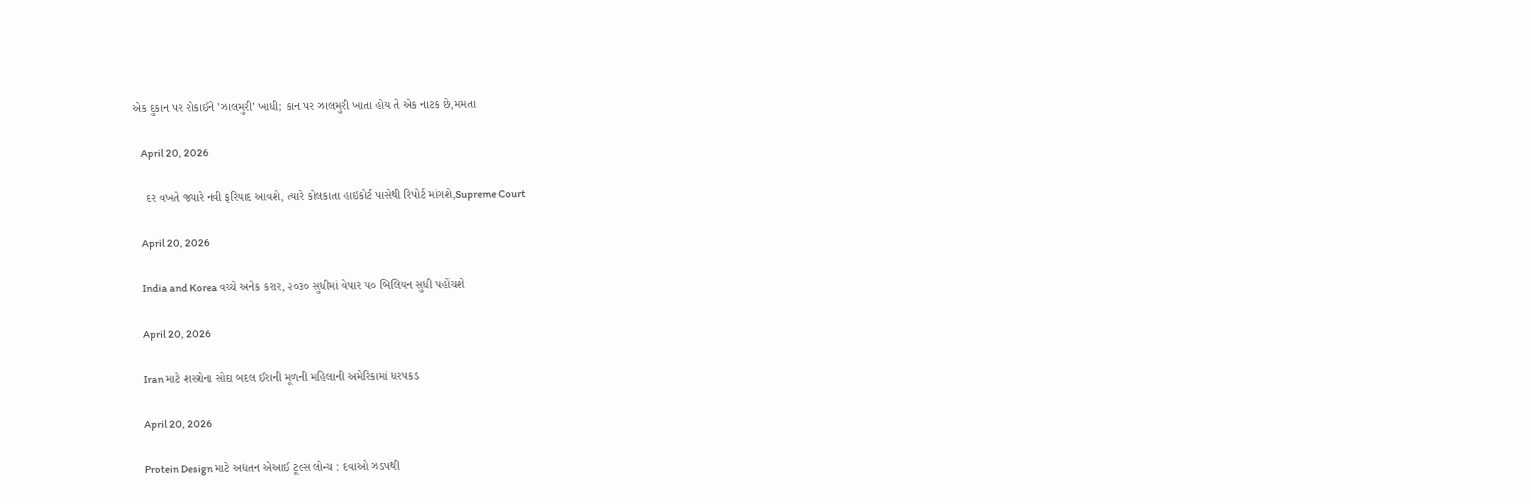એક દુકાન પર રોકાઈને ’ઝાલમુરી’ ખાધી; કાન પર ઝાલમુરી ખાતા હોય તે એક નાટક છે,મમતા

    April 20, 2026

    દર વખતે જ્યારે નવી ફરિયાદ આવશે, ત્યારે કોલકાતા હાઇકોર્ટ પાસેથી રિપોર્ટ માંગશે,Supreme Court

    April 20, 2026

    India and Korea વચ્ચે અનેક કરાર, ૨૦૩૦ સુધીમાં વેપાર ૫૦ બિલિયન સુધી પહોંચશે

    April 20, 2026

    Iran માટે શસ્ત્રોના સોદા બદલ ઈરાની મૂળની મહિલાની અમેરિકામાં ધરપકડ

    April 20, 2026

    Protein Design માટે અદ્યતન એઆઈ ટૂલ્સ લોન્ચ : દવાઓ ઝડપથી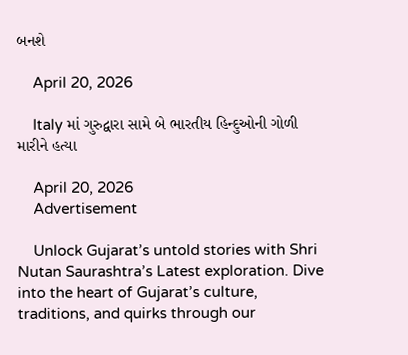બનશે

    April 20, 2026

    Italy માં ગુરુદ્વારા સામે બે ભારતીય હિન્દુઓની ગોળી મારીને હત્યા

    April 20, 2026
    Advertisement

    Unlock Gujarat’s untold stories with Shri Nutan Saurashtra’s Latest exploration. Dive into the heart of Gujarat’s culture, traditions, and quirks through our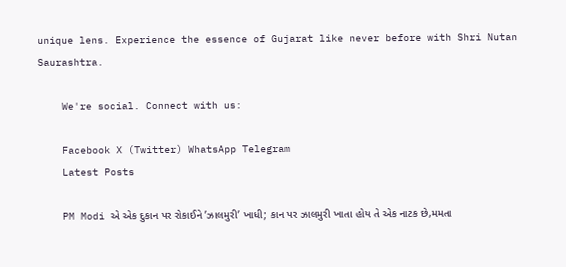unique lens. Experience the essence of Gujarat like never before with Shri Nutan Saurashtra.

    We're social. Connect with us:

    Facebook X (Twitter) WhatsApp Telegram
    Latest Posts

    PM Modi એ એક દુકાન પર રોકાઈને ’ઝાલમુરી’ ખાધી; કાન પર ઝાલમુરી ખાતા હોય તે એક નાટક છે,મમતા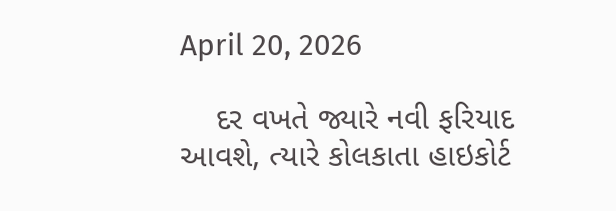April 20, 2026

    દર વખતે જ્યારે નવી ફરિયાદ આવશે, ત્યારે કોલકાતા હાઇકોર્ટ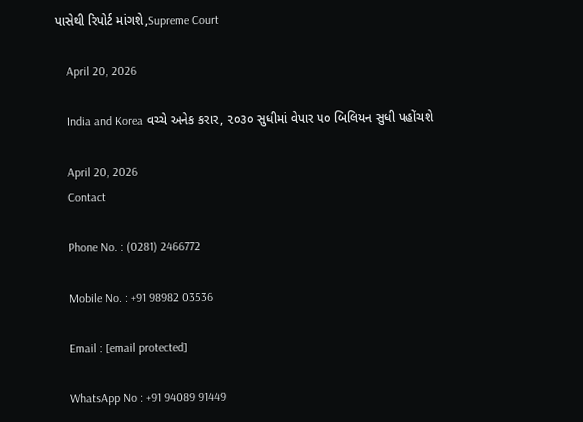પાસેથી રિપોર્ટ માંગશે,Supreme Court

    April 20, 2026

    India and Korea વચ્ચે અનેક કરાર, ૨૦૩૦ સુધીમાં વેપાર ૫૦ બિલિયન સુધી પહોંચશે

    April 20, 2026
    Contact

    Phone No. : (0281) 2466772

    Mobile No. : +91 98982 03536

    Email : [email protected]

    WhatsApp No : +91 94089 91449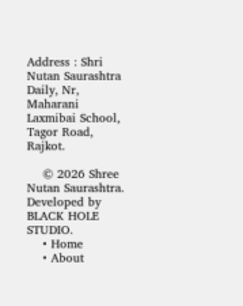Address : Shri Nutan Saurashtra Daily, Nr, Maharani Laxmibai School, Tagor Road, Rajkot.

    © 2026 Shree Nutan Saurashtra. Developed by BLACK HOLE STUDIO.
    • Home
    • About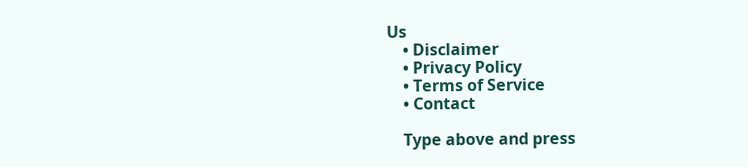Us
    • Disclaimer
    • Privacy Policy
    • Terms of Service
    • Contact

    Type above and press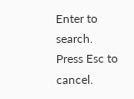Enter to search. Press Esc to cancel.